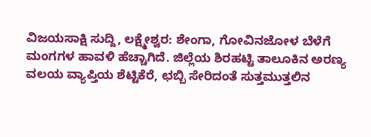ವಿಜಯಸಾಕ್ಷಿ ಸುದ್ದಿ, ಲಕ್ಷ್ಮೇಶ್ವರ: ಶೇಂಗಾ, ಗೋವಿನಜೋಳ ಬೆಳೆಗೆ ಮಂಗಗಳ ಹಾವಳಿ ಹೆಚ್ಚಾಗಿದೆ. ಜಿಲ್ಲೆಯ ಶಿರಹಟ್ಟಿ ತಾಲೂಕಿನ ಅರಣ್ಯ ವಲಯ ವ್ಯಾಪ್ತಿಯ ಶೆಟ್ಟಿಕೆರೆ, ಛಬ್ಬಿ ಸೇರಿದಂತೆ ಸುತ್ತಮುತ್ತಲಿನ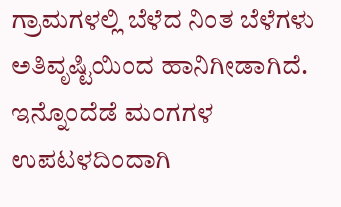ಗ್ರಾಮಗಳಲ್ಲಿ ಬೆಳೆದ ನಿಂತ ಬೆಳೆಗಳು ಅತಿವೃಷ್ಟಿಯಿಂದ ಹಾನಿಗೀಡಾಗಿದೆ. ಇನ್ನೊಂದೆಡೆ ಮಂಗಗಳ ಉಪಟಳದಿಂದಾಗಿ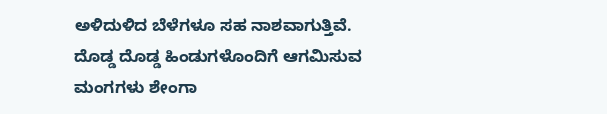ಅಳಿದುಳಿದ ಬೆಳೆಗಳೂ ಸಹ ನಾಶವಾಗುತ್ತಿವೆ. ದೊಡ್ಡ ದೊಡ್ಡ ಹಿಂಡುಗಳೊಂದಿಗೆ ಆಗಮಿಸುವ ಮಂಗಗಳು ಶೇಂಗಾ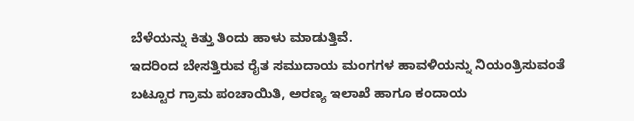ಬೆಳೆಯನ್ನು ಕಿತ್ತು ತಿಂದು ಹಾಳು ಮಾಡುತ್ತಿವೆ.
ಇದರಿಂದ ಬೇಸತ್ತಿರುವ ರೈತ ಸಮುದಾಯ ಮಂಗಗಳ ಹಾವಳಿಯನ್ನು ನಿಯಂತ್ರಿಸುವಂತೆ ಬಟ್ಟೂರ ಗ್ರಾಮ ಪಂಚಾಯಿತಿ, ಅರಣ್ಯ ಇಲಾಖೆ ಹಾಗೂ ಕಂದಾಯ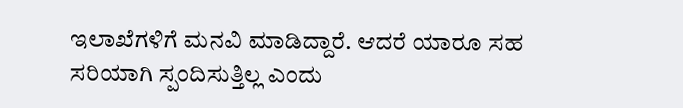ಇಲಾಖೆಗಳಿಗೆ ಮನವಿ ಮಾಡಿದ್ದಾರೆ. ಆದರೆ ಯಾರೂ ಸಹ ಸರಿಯಾಗಿ ಸ್ಪಂದಿಸುತ್ತಿಲ್ಲ ಎಂದು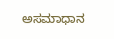ಅಸಮಾಧಾನ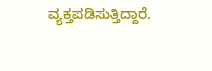ವ್ಯಕ್ತಪಡಿಸುತ್ತಿದ್ದಾರೆ.